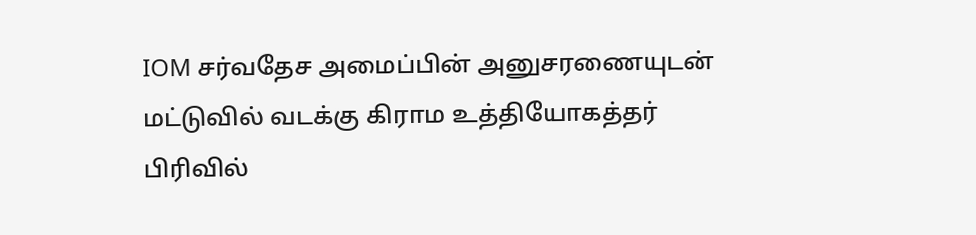IOM சர்வதேச அமைப்பின் அனுசரணையுடன் மட்டுவில் வடக்கு கிராம உத்தியோகத்தர் பிரிவில்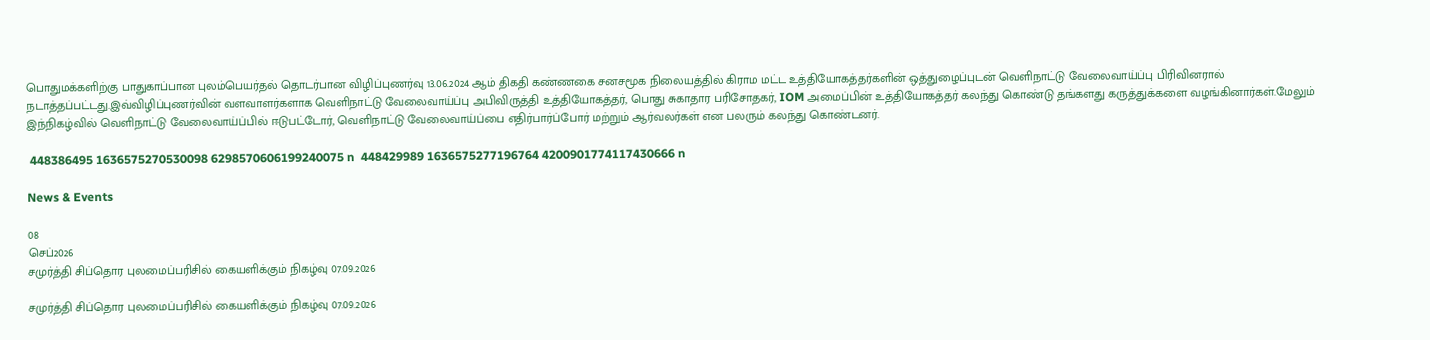பொதுமக்களிற்கு பாதுகாப்பான புலம்பெயர்தல் தொடர்பான விழிப்புணர்வு 13.06.2024 ஆம் திகதி கண்ணகை சனசமூக நிலையத்தில் கிராம மட்ட உத்தியோகத்தர்களின் ஒத்துழைப்புடன் வெளிநாட்டு வேலைவாய்ப்பு பிரிவினரால் நடாத்தப்பட்டது.இவ்விழிப்புணர்வின் வளவாளர்களாக வெளிநாட்டு வேலைவாய்ப்பு அபிவிருத்தி உத்தியோகத்தர், பொது சுகாதார பரிசோதகர், IOM அமைப்பின் உத்தியோகத்தர் கலந்து கொண்டு தங்களது கருத்துக்களை வழங்கினார்கள்.மேலும் இந்நிகழ்வில் வெளிநாட்டு வேலைவாய்ப்பில் ஈடுபட்டோர், வெளிநாட்டு வேலைவாய்ப்பை எதிர்பார்ப்போர் மற்றும் ஆர்வலர்கள் என பலரும் கலந்து கொண்டனர்.

 448386495 1636575270530098 6298570606199240075 n  448429989 1636575277196764 4200901774117430666 n

News & Events

08
செப்2026
சமுர்த்தி சிப்தொர புலமைப்பரிசில் கையளிக்கும் நிகழ்வு 07.09.2026

சமுர்த்தி சிப்தொர புலமைப்பரிசில் கையளிக்கும் நிகழ்வு 07.09.2026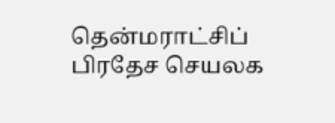தென்மராட்சிப் பிரதேச செயலக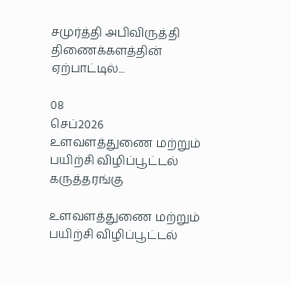சமுர்த்தி அபிவிருத்தி திணைக்களத்தின் ஏற்பாட்டில்...

08
செப்2026
உளவளத்துணை மற்றும் பயிற்சி விழிப்பூட்டல் கருத்தரங்கு

உளவளத்துணை மற்றும் பயிற்சி விழிப்பூட்டல்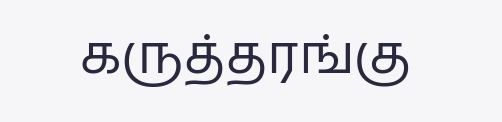கருத்தரங்கு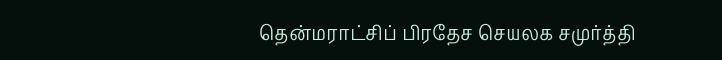தென்மராட்சிப் பிரதேச செயலக சமுர்த்தி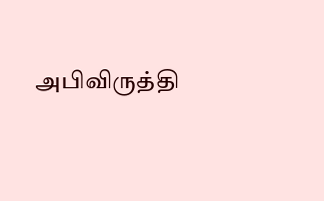அபிவிருத்தி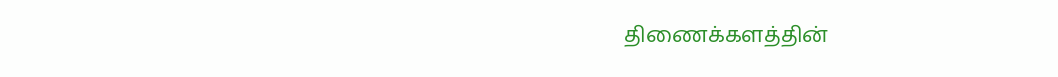திணைக்களத்தின்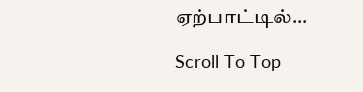ஏற்பாட்டில்...

Scroll To Top